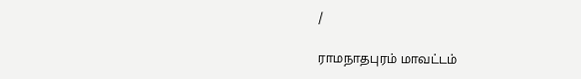/

ராமநாதபுரம் மாவட்டம்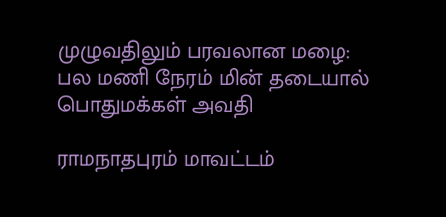முழுவதிலும் பரவலான மழை: பல மணி நேரம் மின் தடையால் பொதுமக்கள் அவதி

ராமநாதபுரம் மாவட்டம்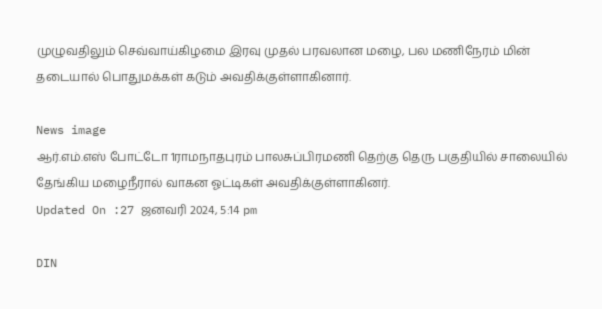முழுவதிலும் செவ்வாய்கிழமை இரவு முதல் பரவலான மழை, பல மணிநேரம் மின் தடையால் பொதுமக்கள் கடும் அவதிக்குள்ளாகினார்.

News image
ஆர்.எம்.எஸ் போட்டோ 1ராமநாதபுரம் பாலசுப்பிரமணி தெற்கு தெரு பகுதியில் சாலையில் தேங்கிய மழைநீரால் வாகன ஓட்டிகள் அவதிக்குள்ளாகினர்.
Updated On :27 ஜனவரி 2024, 5:14 pm

DIN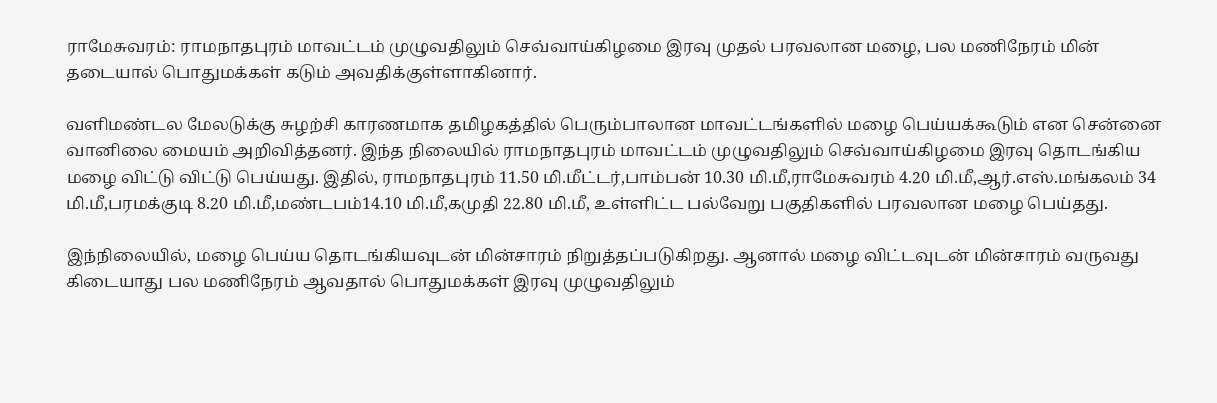ராமேசுவரம்: ராமநாதபுரம் மாவட்டம் முழுவதிலும் செவ்வாய்கிழமை இரவு முதல் பரவலான மழை, பல மணிநேரம் மின் தடையால் பொதுமக்கள் கடும் அவதிக்குள்ளாகினார்.

வளிமண்டல மேலடுக்கு சுழற்சி காரணமாக தமிழகத்தில் பெரும்பாலான மாவட்டங்களில் மழை பெய்யக்கூடும் என சென்னை வானிலை மையம் அறிவித்தனர். இந்த நிலையில் ராமநாதபுரம் மாவட்டம் முழுவதிலும் செவ்வாய்கிழமை இரவு தொடங்கிய மழை விட்டு விட்டு பெய்யது. இதில், ராமநாதபுரம் 11.50 மி.மீட்டர்,பாம்பன் 10.30 மி.மீ,ராமேசுவரம் 4.20 மி.மீ,ஆர்.எஸ்.மங்கலம் 34 மி.மீ,பரமக்குடி 8.20 மி.மீ,மண்டபம்14.10 மி.மீ,கமுதி 22.80 மி.மீ, உள்ளிட்ட பல்வேறு பகுதிகளில் பரவலான மழை பெய்தது.

இந்நிலையில், மழை பெய்ய தொடங்கியவுடன் மின்சாரம் நிறுத்தப்படுகிறது. ஆனால் மழை விட்டவுடன் மின்சாரம் வருவது கிடையாது பல மணிநேரம் ஆவதால் பொதுமக்கள் இரவு முழுவதிலும்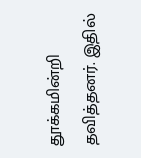தூக்கமின்றி தவித்தனர். இதில்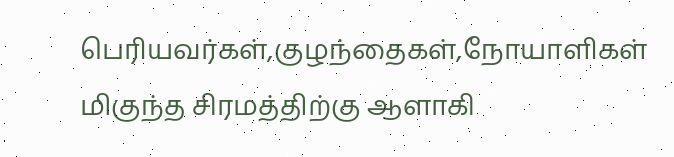பெரியவர்கள்,குழந்தைகள்,நோயாளிகள் மிகுந்த சிரமத்திற்கு ஆளாகி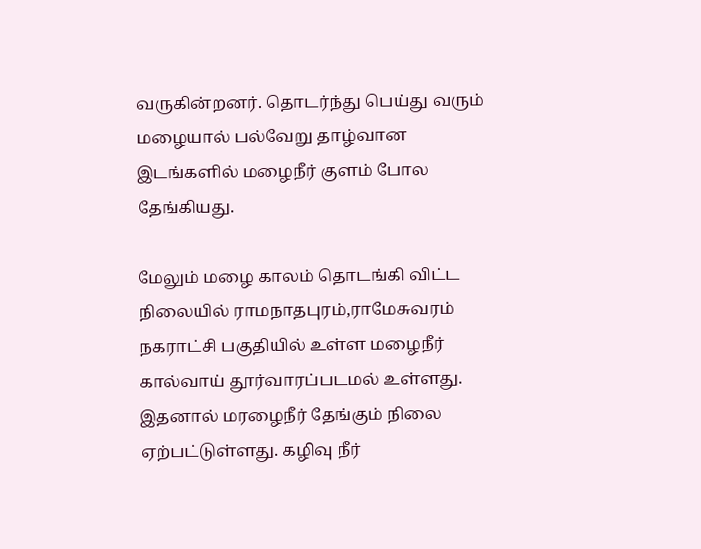வருகின்றனர். தொடர்ந்து பெய்து வரும் மழையால் பல்வேறு தாழ்வான இடங்களில் மழைநீர் குளம் போல தேங்கியது.

மேலும் மழை காலம் தொடங்கி விட்ட நிலையில் ராமநாதபுரம்,ராமேசுவரம் நகராட்சி பகுதியில் உள்ள மழைநீர் கால்வாய் தூர்வாரப்படமல் உள்ளது. இதனால் மரழைநீர் தேங்கும் நிலை ஏற்பட்டுள்ளது. கழிவு நீர்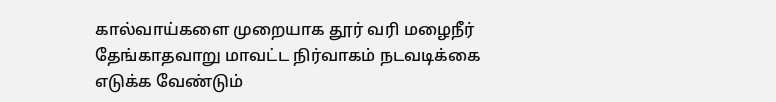கால்வாய்களை முறையாக தூர் வரி மழைநீர் தேங்காதவாறு மாவட்ட நிர்வாகம் நடவடிக்கை எடுக்க வேண்டும்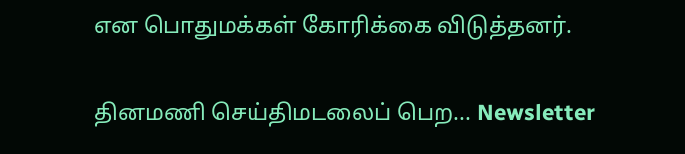என பொதுமக்கள் கோரிக்கை விடுத்தனர்.

தினமணி செய்திமடலைப் பெற... Newsletter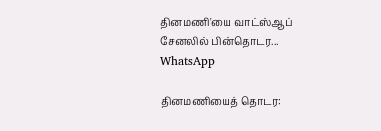தினமணி'யை வாட்ஸ்ஆப் சேனலில் பின்தொடர... WhatsApp

தினமணியைத் தொடர: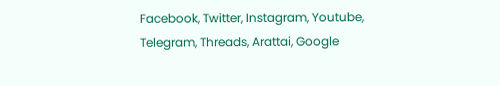Facebook, Twitter, Instagram, Youtube, Telegram, Threads, Arattai, Google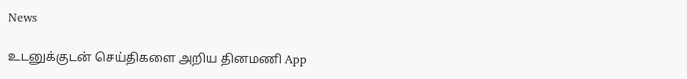News

உடனுக்குடன் செய்திகளை அறிய தினமணி App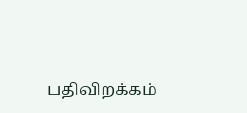பதிவிறக்கம்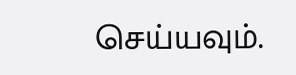செய்யவும்.